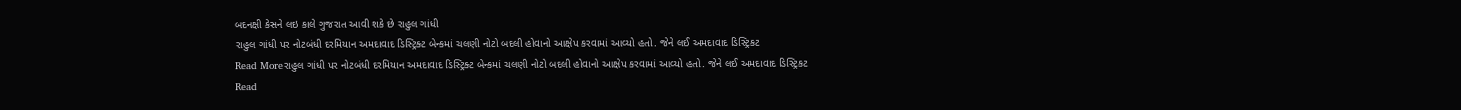બદનક્ષી કેસને લઇ કાલે ગુજરાત આવી શકે છે રાહુલ ગાંધી
રાહુલ ગાંધી પર નોટબંધી દરમિયાન અમદાવાદ ડિસ્ટ્રિક્ટ બેન્કમાં ચલણી નોટો બદલી હોવાનો આક્ષેપ કરવામાં આવ્યો હતો. જેને લઈ અમદાવાદ ડિસ્ટ્રિકટ
Read Moreરાહુલ ગાંધી પર નોટબંધી દરમિયાન અમદાવાદ ડિસ્ટ્રિક્ટ બેન્કમાં ચલણી નોટો બદલી હોવાનો આક્ષેપ કરવામાં આવ્યો હતો. જેને લઈ અમદાવાદ ડિસ્ટ્રિકટ
Read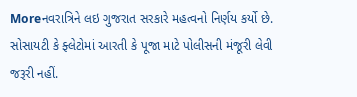Moreનવરાત્રિને લઇ ગુજરાત સરકારે મહત્વનો નિર્ણય કર્યો છે. સોસાયટી કે ફ્લેટોમાં આરતી કે પૂજા માટે પોલીસની મંજૂરી લેવી જરૂરી નહીં.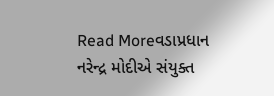Read Moreવડાપ્રધાન નરેન્દ્ર મોદીએ સંયુક્ત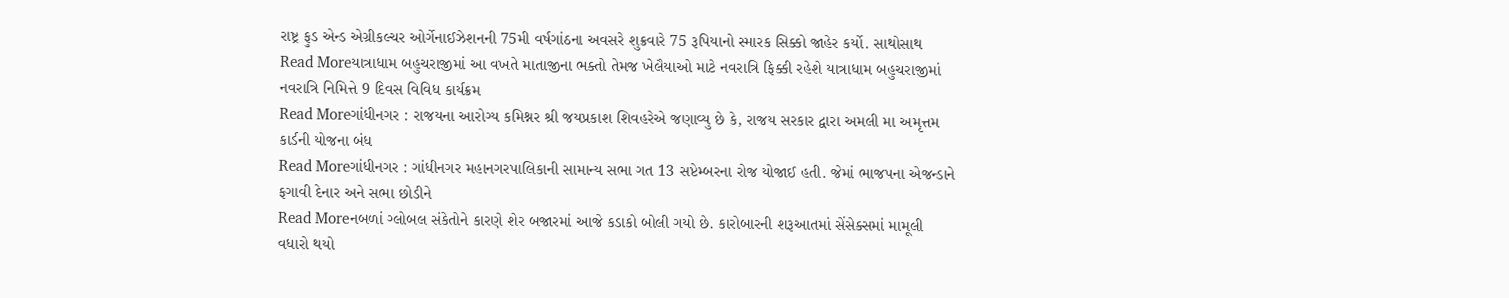રાષ્ટ્ર ફુડ એન્ડ એગ્રીકલ્ચર ઓર્ગેનાઈઝેશનની 75મી વર્ષગાંઠના અવસરે શુક્રવારે 75 રૂપિયાનો સ્મારક સિક્કો જાહેર કર્યો. સાથોસાથ
Read Moreયાત્રાધામ બહુચરાજીમાં આ વખતે માતાજીના ભક્તો તેમજ ખેલૈયાઓ માટે નવરાત્રિ ફિક્કી રહેશે યાત્રાધામ બહુચરાજીમાં નવરાત્રિ નિમિત્તે 9 દિવસ વિવિધ કાર્યક્રમ
Read Moreગાંધીનગર : રાજયના આરોગ્ય કમિશ્નર શ્રી જયપ્રકાશ શિવહરેએ જણાવ્યુ છે કે, રાજય સરકાર દ્વારા અમલી મા અમૃત્તમ કાર્ડની યોજના બંધ
Read Moreગાંધીનગર : ગાંધીનગર મહાનગરપાલિકાની સામાન્ય સભા ગત 13 સપ્ટેમ્બરના રોજ યોજાઈ હતી. જેમાં ભાજપના એજન્ડાને ફગાવી દેનાર અને સભા છોડીને
Read Moreનબળાં ગ્લોબલ સંકેતોને કારણે શેર બજારમાં આજે કડાકો બોલી ગયો છે. કારોબારની શરૂઆતમાં સેંસેક્સમાં મામૂલી વધારો થયો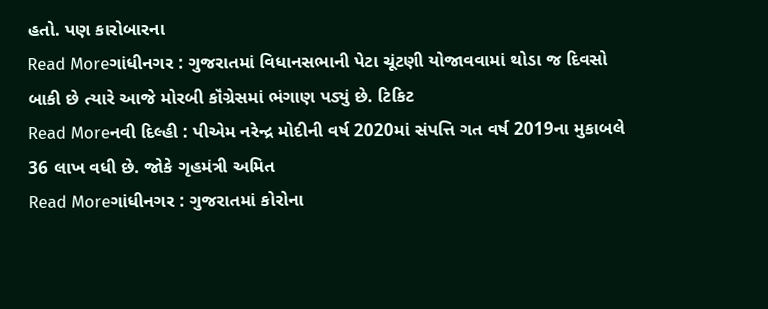હતો. પણ કારોબારના
Read Moreગાંધીનગર : ગુજરાતમાં વિધાનસભાની પેટા ચૂંટણી યોજાવવામાં થોડા જ દિવસો બાકી છે ત્યારે આજે મોરબી કૉંગ્રેસમાં ભંગાણ પડ્યું છે. ટિકિટ
Read Moreનવી દિલ્હી : પીએમ નરેન્દ્ર મોદીની વર્ષ 2020માં સંપત્તિ ગત વર્ષ 2019ના મુકાબલે 36 લાખ વધી છે. જોકે ગૃહમંત્રી અમિત
Read Moreગાંધીનગર : ગુજરાતમાં કોરોના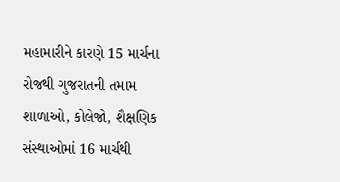મહામારીને કારણે 15 માર્ચના રોજથી ગુજરાતની તમામ શાળાઓ, કોલેજો, શૈક્ષણિક સંસ્થાઓમાં 16 માર્ચથી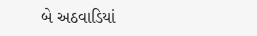બે અઠવાડિયાં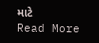માટે
Read More